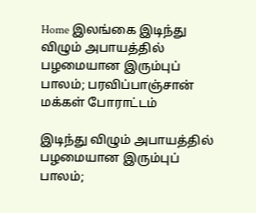Home இலங்கை இடிந்து விழும் அபாயத்தில் பழமையான இரும்புப் பாலம்; பரவிப்பாஞ்சான் மக்கள் போராட்டம்

இடிந்து விழும் அபாயத்தில் பழமையான இரும்புப் பாலம்;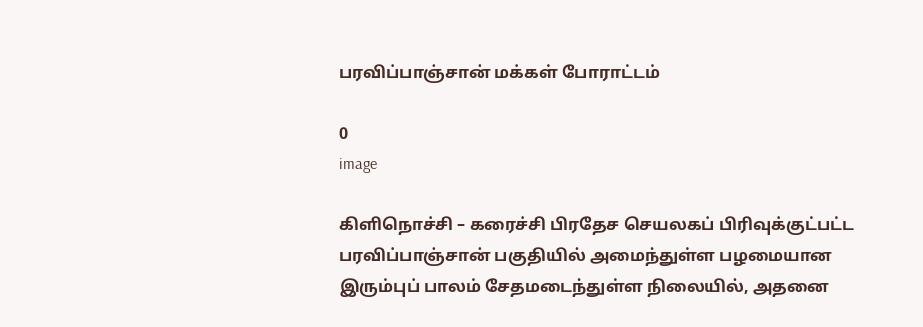பரவிப்பாஞ்சான் மக்கள் போராட்டம்

0
image

கிளிநொச்சி – கரைச்சி பிரதேச செயலகப் பிரிவுக்குட்பட்ட பரவிப்பாஞ்சான் பகுதியில் அமைந்துள்ள பழமையான இரும்புப் பாலம் சேதமடைந்துள்ள நிலையில், அதனை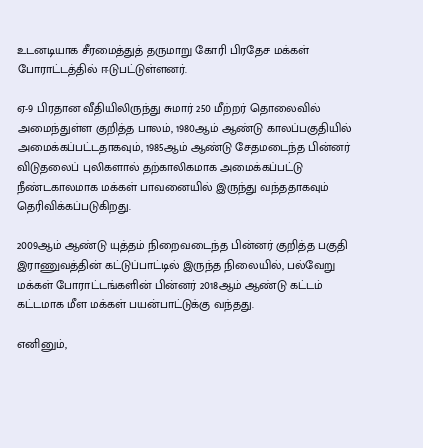உடனடியாக சீரமைத்துத் தருமாறு கோரி பிரதேச மக்கள் போராட்டத்தில் ஈடுபட்டுள்ளனர்.

ஏ-9 பிரதான வீதியிலிருந்து சுமார் 250 மீற்றர் தொலைவில் அமைந்துள்ள குறித்த பாலம், 1980ஆம் ஆண்டு காலப்பகுதியில் அமைக்கப்பட்டதாகவும், 1985ஆம் ஆண்டு சேதமடைந்த பின்னர் விடுதலைப் புலிகளால் தற்காலிகமாக அமைக்கப்பட்டு நீண்டகாலமாக மக்கள் பாவனையில் இருந்து வந்ததாகவும் தெரிவிக்கப்படுகிறது.

2009ஆம் ஆண்டு யுத்தம் நிறைவடைந்த பின்னர் குறித்த பகுதி இராணுவத்தின் கட்டுப்பாட்டில் இருந்த நிலையில், பல்வேறு மக்கள் போராட்டங்களின் பின்னர் 2018ஆம் ஆண்டு கட்டம் கட்டமாக மீள மக்கள் பயன்பாட்டுக்கு வந்தது.

எனினும்,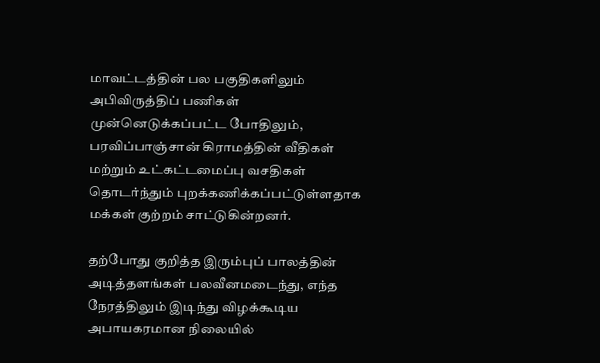மாவட்டத்தின் பல பகுதிகளிலும் அபிவிருத்திப் பணிகள் முன்னெடுக்கப்பட்ட போதிலும், பரவிப்பாஞ்சான் கிராமத்தின் வீதிகள் மற்றும் உட்கட்டமைப்பு வசதிகள் தொடர்ந்தும் புறக்கணிக்கப்பட்டுள்ளதாக மக்கள் குற்றம் சாட்டுகின்றனர்.

தற்போது குறித்த இரும்புப் பாலத்தின் அடித்தளங்கள் பலவீனமடைந்து, எந்த நேரத்திலும் இடிந்து விழக்கூடிய அபாயகரமான நிலையில்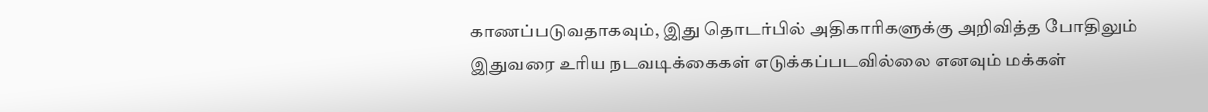காணப்படுவதாகவும், இது தொடர்பில் அதிகாரிகளுக்கு அறிவித்த போதிலும் இதுவரை உரிய நடவடிக்கைகள் எடுக்கப்படவில்லை எனவும் மக்கள்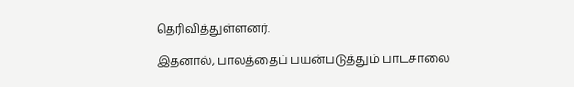தெரிவித்துள்ளனர்.

இதனால், பாலத்தைப் பயன்படுத்தும் பாடசாலை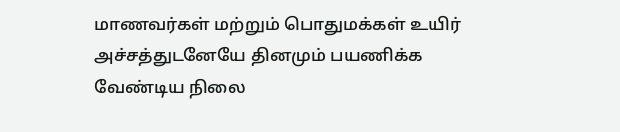மாணவர்கள் மற்றும் பொதுமக்கள் உயிர் அச்சத்துடனேயே தினமும் பயணிக்க வேண்டிய நிலை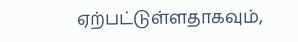ஏற்பட்டுள்ளதாகவும்,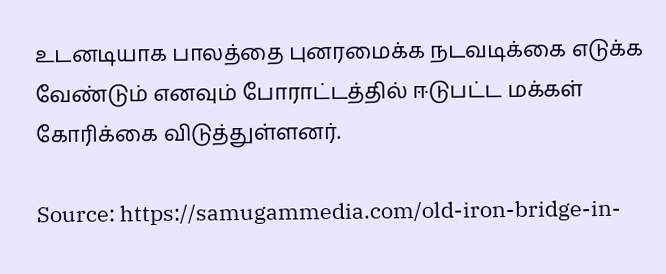உடனடியாக பாலத்தை புனரமைக்க நடவடிக்கை எடுக்க வேண்டும் எனவும் போராட்டத்தில் ஈடுபட்ட மக்கள் கோரிக்கை விடுத்துள்ளனர்.

Source: https://samugammedia.com/old-iron-bridge-in-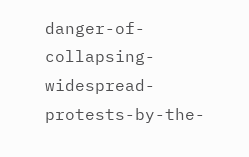danger-of-collapsing-widespread-protests-by-the-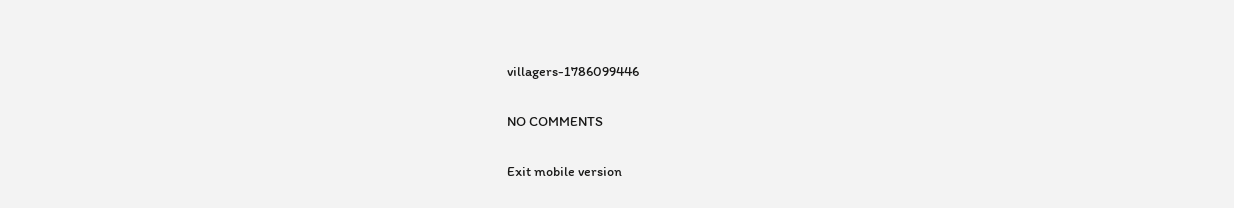villagers-1786099446

NO COMMENTS

Exit mobile version